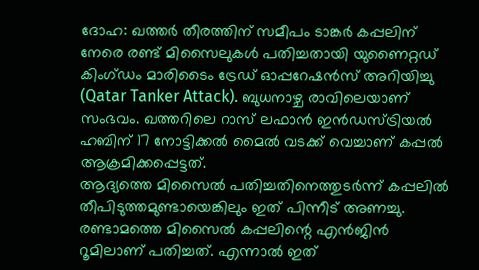ദോഹ: ഖത്തർ തീരത്തിന് സമീപം ടാങ്കർ കപ്പലിന് നേരെ രണ്ട് മിസൈലുകൾ പതിച്ചതായി യുണൈറ്റഡ് കിംഗ്ഡം മാരിടൈം ട്രേഡ് ഓപ്പറേഷൻസ് അറിയിച്ചു (Qatar Tanker Attack). ബുധനാഴ്ച രാവിലെയാണ് സംഭവം. ഖത്തറിലെ റാസ് ലഫാൻ ഇൻഡസ്ട്രിയൽ ഹബിന് 17 നോട്ടിക്കൽ മൈൽ വടക്ക് വെച്ചാണ് കപ്പൽ ആക്രമിക്കപ്പെട്ടത്.
ആദ്യത്തെ മിസൈൽ പതിച്ചതിനെത്തുടർന്ന് കപ്പലിൽ തീപിടുത്തമുണ്ടായെങ്കിലും ഇത് പിന്നീട് അണച്ചു. രണ്ടാമത്തെ മിസൈൽ കപ്പലിന്റെ എൻജിൻ റൂമിലാണ് പതിച്ചത്. എന്നാൽ ഇത്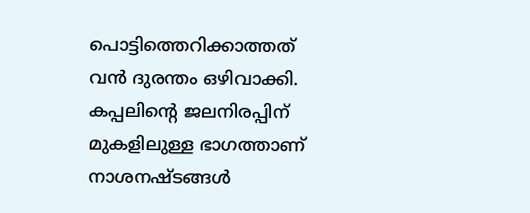പൊട്ടിത്തെറിക്കാത്തത് വൻ ദുരന്തം ഒഴിവാക്കി. കപ്പലിന്റെ ജലനിരപ്പിന് മുകളിലുള്ള ഭാഗത്താണ് നാശനഷ്ടങ്ങൾ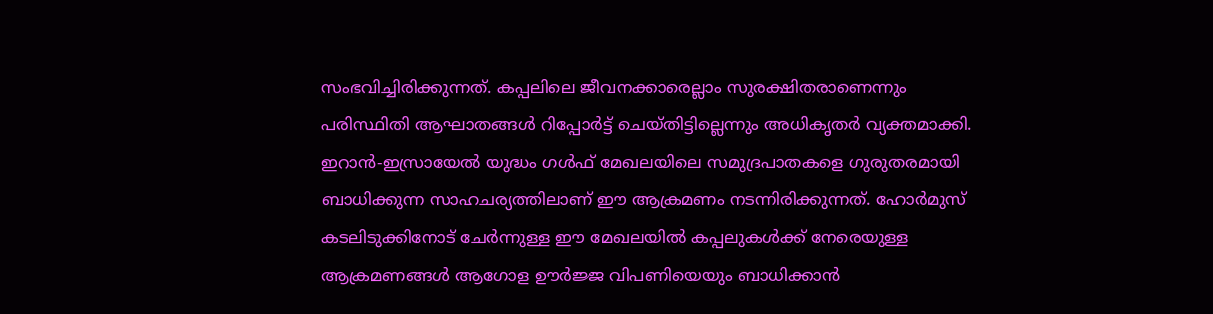സംഭവിച്ചിരിക്കുന്നത്. കപ്പലിലെ ജീവനക്കാരെല്ലാം സുരക്ഷിതരാണെന്നും പരിസ്ഥിതി ആഘാതങ്ങൾ റിപ്പോർട്ട് ചെയ്തിട്ടില്ലെന്നും അധികൃതർ വ്യക്തമാക്കി.
ഇറാൻ-ഇസ്രായേൽ യുദ്ധം ഗൾഫ് മേഖലയിലെ സമുദ്രപാതകളെ ഗുരുതരമായി ബാധിക്കുന്ന സാഹചര്യത്തിലാണ് ഈ ആക്രമണം നടന്നിരിക്കുന്നത്. ഹോർമുസ് കടലിടുക്കിനോട് ചേർന്നുള്ള ഈ മേഖലയിൽ കപ്പലുകൾക്ക് നേരെയുള്ള ആക്രമണങ്ങൾ ആഗോള ഊർജ്ജ വിപണിയെയും ബാധിക്കാൻ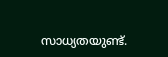സാധ്യതയുണ്ട്.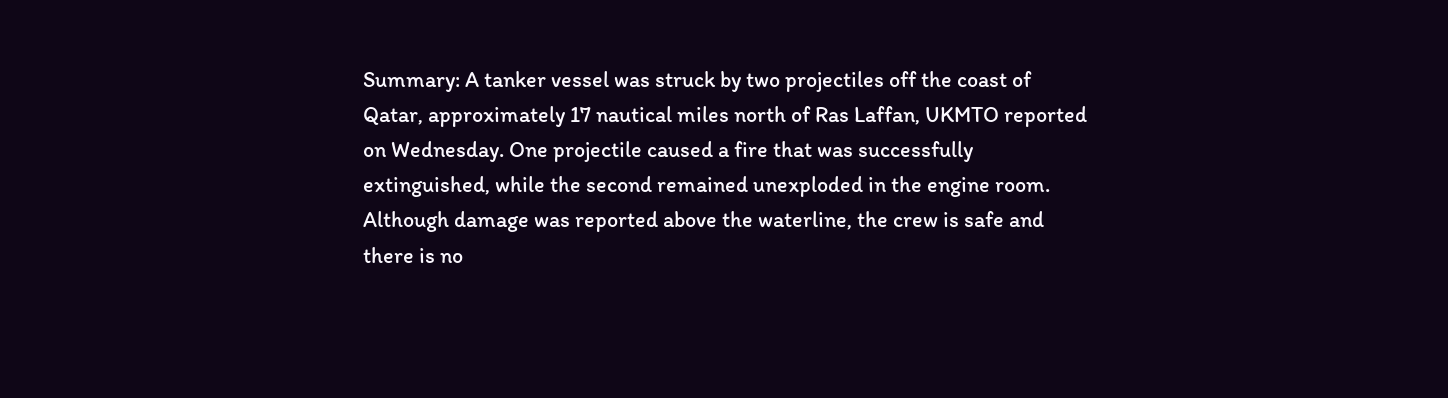Summary: A tanker vessel was struck by two projectiles off the coast of Qatar, approximately 17 nautical miles north of Ras Laffan, UKMTO reported on Wednesday. One projectile caused a fire that was successfully extinguished, while the second remained unexploded in the engine room. Although damage was reported above the waterline, the crew is safe and there is no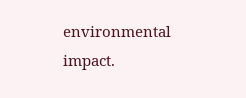environmental impact.